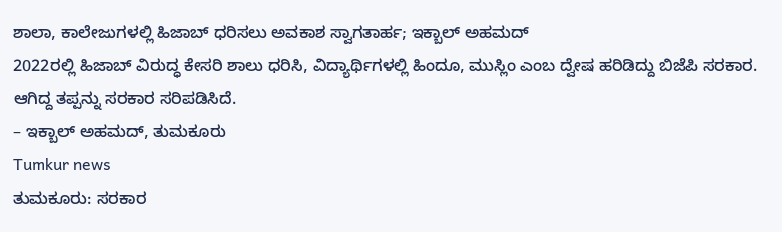ಶಾಲಾ, ಕಾಲೇಜುಗಳಲ್ಲಿ ಹಿಜಾಬ್ ಧರಿಸಲು ಅವಕಾಶ ಸ್ವಾಗತಾರ್ಹ; ಇಕ್ಬಾಲ್ ಅಹಮದ್
2022ರಲ್ಲಿ ಹಿಜಾಬ್ ವಿರುದ್ಧ ಕೇಸರಿ ಶಾಲು ಧರಿಸಿ, ವಿದ್ಯಾರ್ಥಿಗಳಲ್ಲಿ ಹಿಂದೂ, ಮುಸ್ಲಿಂ ಎಂಬ ದ್ವೇಷ ಹರಿಡಿದ್ದು ಬಿಜೆಪಿ ಸರಕಾರ. ಆಗಿದ್ದ ತಪ್ಪನ್ನು ಸರಕಾರ ಸರಿಪಡಿಸಿದೆ.
– ಇಕ್ಬಾಲ್ ಅಹಮದ್, ತುಮಕೂರು
Tumkur news
ತುಮಕೂರು: ಸರಕಾರ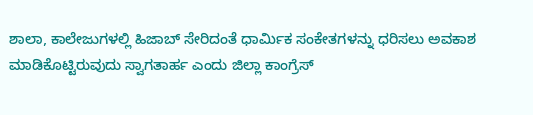ಶಾಲಾ, ಕಾಲೇಜುಗಳಲ್ಲಿ ಹಿಜಾಬ್ ಸೇರಿದಂತೆ ಧಾರ್ಮಿಕ ಸಂಕೇತಗಳನ್ನು ಧರಿಸಲು ಅವಕಾಶ ಮಾಡಿಕೊಟ್ಟಿರುವುದು ಸ್ವಾಗತಾರ್ಹ ಎಂದು ಜಿಲ್ಲಾ ಕಾಂಗ್ರೆಸ್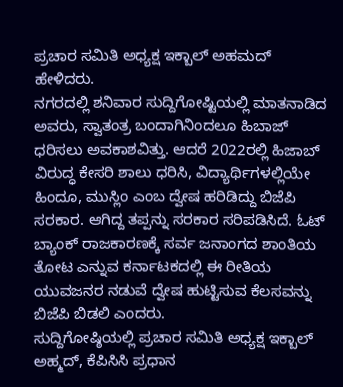ಪ್ರಚಾರ ಸಮಿತಿ ಅಧ್ಯಕ್ಷ ಇಕ್ಬಾಲ್ ಅಹಮದ್ ಹೇಳಿದರು.
ನಗರದಲ್ಲಿ ಶನಿವಾರ ಸುದ್ದಿಗೋಷ್ಟಿಯಲ್ಲಿ ಮಾತನಾಡಿದ ಅವರು, ಸ್ವಾತಂತ್ರ ಬಂದಾಗಿನಿಂದಲೂ ಹಿಬಾಜ್ ಧರಿಸಲು ಅವಕಾಶವಿತ್ತು. ಆದರೆ 2022ರಲ್ಲಿ ಹಿಜಾಬ್ ವಿರುದ್ಧ ಕೇಸರಿ ಶಾಲು ಧರಿಸಿ, ವಿದ್ಯಾರ್ಥಿಗಳಲ್ಲಿಯೇ ಹಿಂದೂ, ಮುಸ್ಲಿಂ ಎಂಬ ದ್ವೇಷ ಹರಿಡಿದ್ದು ಬಿಜೆಪಿ ಸರಕಾರ. ಆಗಿದ್ದ ತಪ್ಪನ್ನು ಸರಕಾರ ಸರಿಪಡಿಸಿದೆ. ಓಟ್ ಬ್ಯಾಂಕ್ ರಾಜಕಾರಣಕ್ಕೆ ಸರ್ವ ಜನಾಂಗದ ಶಾಂತಿಯ ತೋಟ ಎನ್ನುವ ಕರ್ನಾಟಕದಲ್ಲಿ ಈ ರೀತಿಯ ಯುವಜನರ ನಡುವೆ ದ್ವೇಷ ಹುಟ್ಟಿಸುವ ಕೆಲಸವನ್ನು ಬಿಜೆಪಿ ಬಿಡಲಿ ಎಂದರು.
ಸುದ್ದಿಗೋಷ್ಠಿಯಲ್ಲಿ ಪ್ರಚಾರ ಸಮಿತಿ ಅಧ್ಯಕ್ಷ ಇಕ್ಬಾಲ್ ಅಹ್ಮದ್, ಕೆಪಿಸಿಸಿ ಪ್ರಧಾನ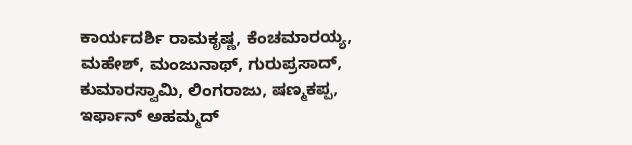ಕಾರ್ಯದರ್ಶಿ ರಾಮಕೃಷ್ಣ, ಕೆಂಚಮಾರಯ್ಯ, ಮಹೇಶ್, ಮಂಜುನಾಥ್, ಗುರುಪ್ರಸಾದ್, ಕುಮಾರಸ್ವಾಮಿ, ಲಿಂಗರಾಜು, ಷಣ್ಮಕಪ್ಪ, ಇರ್ಫಾನ್ ಅಹಮ್ಮದ್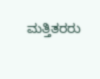ಮತ್ತಿತರರು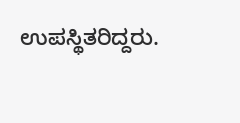ಉಪಸ್ಥಿತರಿದ್ದರು.